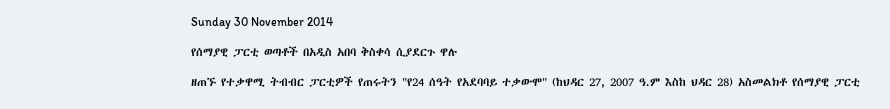Sunday 30 November 2014

የሰማያዊ ፓርቲ ወጣቶች በአዲስ አበባ ቅስቀሳ ሲያደርጉ ዋሉ

ዘጠኙ የተቃዋሚ ትብብር ፓርቲዎች የጠሩትን "የ24 ሰዓት የአደባባይ ተቃውሞ" (ከህዳር 27, 2007 ዓ.ም እስከ ህዳር 28) አስመልክቶ የሰማያዊ ፓርቲ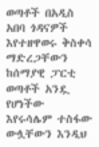ወጣቶች በአዲስ አበባ ጎዳናዎች እየተዘዋወሩ ቅስቀሳ ማድረጋቸውን ከሰማያዊ ፓርቲ ወጣቶች አንዷ የሆነችው እየሩሳሌም ተስፋው ውሏቸውን እንዲህ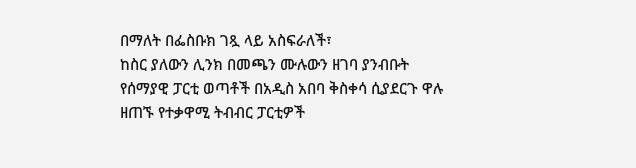በማለት በፌስቡክ ገጿ ላይ አስፍራለች፣
ከስር ያለውን ሊንክ በመጫን ሙሉውን ዘገባ ያንብቡት
የሰማያዊ ፓርቲ ወጣቶች በአዲስ አበባ ቅስቀሳ ሲያደርጉ ዋሉ
ዘጠኙ የተቃዋሚ ትብብር ፓርቲዎች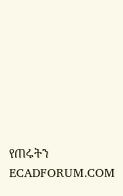የጠሩትን
ECADFORUM.COM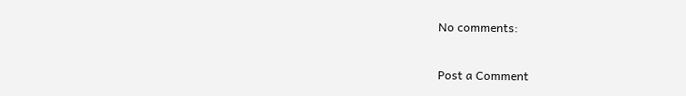No comments:

Post a Comment